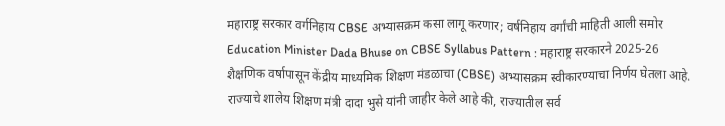महाराष्ट्र सरकार वर्गनिहाय CBSE अभ्यासक्रम कसा लागू करणार; वर्षनिहाय वर्गांची माहिती आली समोर
Education Minister Dada Bhuse on CBSE Syllabus Pattern : महाराष्ट्र सरकारने 2025-26 शैक्षणिक वर्षापासून केंद्रीय माध्यमिक शिक्षण मंडळाचा (CBSE) अभ्यासक्रम स्वीकारण्याचा निर्णय घेतला आहे. राज्याचे शालेय शिक्षण मंत्री दादा भुसे यांनी जाहीर केले आहे की, राज्यातील सर्व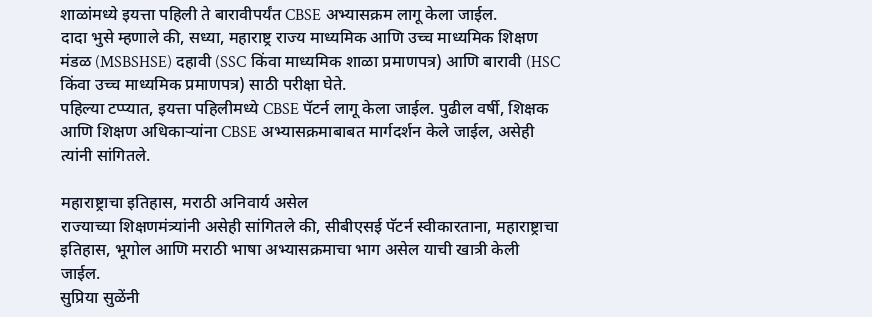शाळांमध्ये इयत्ता पहिली ते बारावीपर्यंत CBSE अभ्यासक्रम लागू केला जाईल.
दादा भुसे म्हणाले की, सध्या, महाराष्ट्र राज्य माध्यमिक आणि उच्च माध्यमिक शिक्षण मंडळ (MSBSHSE) दहावी (SSC किंवा माध्यमिक शाळा प्रमाणपत्र) आणि बारावी (HSC किंवा उच्च माध्यमिक प्रमाणपत्र) साठी परीक्षा घेते.
पहिल्या टप्प्यात, इयत्ता पहिलीमध्ये CBSE पॅटर्न लागू केला जाईल. पुढील वर्षी, शिक्षक आणि शिक्षण अधिकाऱ्यांना CBSE अभ्यासक्रमाबाबत मार्गदर्शन केले जाईल, असेही त्यांनी सांगितले.

महाराष्ट्राचा इतिहास, मराठी अनिवार्य असेल
राज्याच्या शिक्षणमंत्र्यांनी असेही सांगितले की, सीबीएसई पॅटर्न स्वीकारताना, महाराष्ट्राचा इतिहास, भूगोल आणि मराठी भाषा अभ्यासक्रमाचा भाग असेल याची खात्री केली जाईल.
सुप्रिया सुळेंनी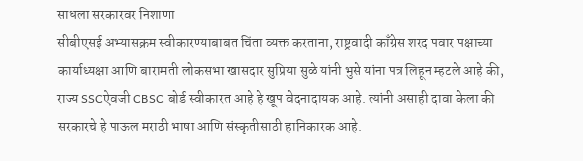साधला सरकारवर निशाणा
सीबीएसई अभ्यासक्रम स्वीकारण्याबाबत चिंता व्यक्त करताना, राष्ट्रवादी काँग्रेस शरद पवार पक्षाच्या कार्याध्यक्षा आणि बारामती लोकसभा खासदार सुप्रिया सुळे यांनी भुसे यांना पत्र लिहून म्हटले आहे की, राज्य SSCऐवजी CBSC बोर्ड स्वीकारत आहे हे खूप वेदनादायक आहे. त्यांनी असाही दावा केला की सरकारचे हे पाऊल मराठी भाषा आणि संस्कृतीसाठी हानिकारक आहे.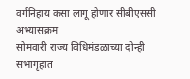वर्गनिहाय कसा लागू होणार सीबीएससी अभ्यासक्रम
सोमवारी राज्य विधिमंडळाच्या दोन्ही सभागृहात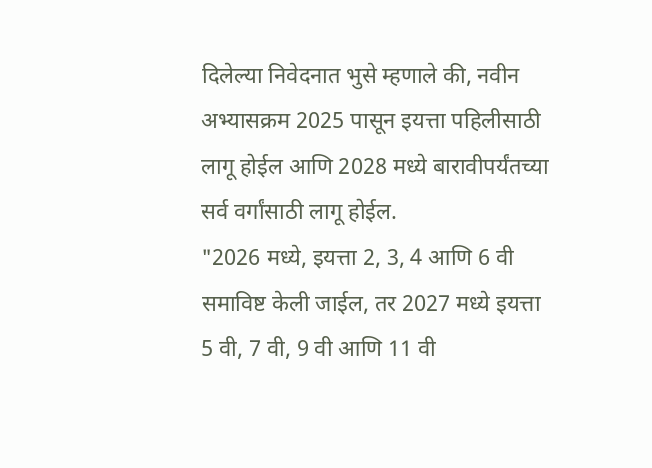दिलेल्या निवेदनात भुसे म्हणाले की, नवीन अभ्यासक्रम 2025 पासून इयत्ता पहिलीसाठी लागू होईल आणि 2028 मध्ये बारावीपर्यंतच्या सर्व वर्गांसाठी लागू होईल.
"2026 मध्ये, इयत्ता 2, 3, 4 आणि 6 वी समाविष्ट केली जाईल, तर 2027 मध्ये इयत्ता 5 वी, 7 वी, 9 वी आणि 11 वी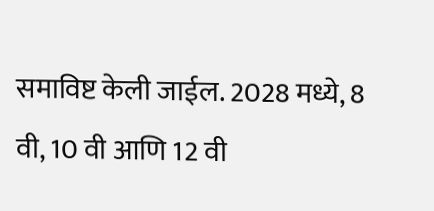समाविष्ट केली जाईल. 2028 मध्ये, 8 वी, 10 वी आणि 12 वी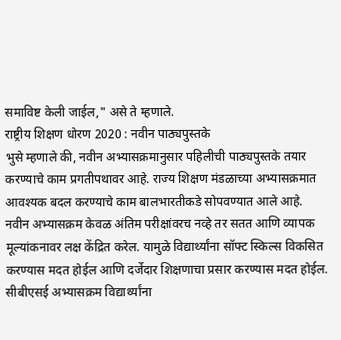समाविष्ट केली जाईल," असे ते म्हणाले.
राष्ट्रीय शिक्षण धोरण 2020 : नवीन पाठ्यपुस्तके
भुसे म्हणाले की, नवीन अभ्यासक्रमानुसार पहिलीची पाठ्यपुस्तके तयार करण्याचे काम प्रगतीपथावर आहे. राज्य शिक्षण मंडळाच्या अभ्यासक्रमात आवश्यक बदल करण्याचे काम बालभारतीकडे सोपवण्यात आले आहे.
नवीन अभ्यासक्रम केवळ अंतिम परीक्षांवरच नव्हे तर सतत आणि व्यापक मूल्यांकनावर लक्ष केंद्रित करेल. यामुळे विद्यार्थ्यांना सॉफ्ट स्किल्स विकसित करण्यास मदत होईल आणि दर्जेदार शिक्षणाचा प्रसार करण्यास मदत होईल. सीबीएसई अभ्यासक्रम विद्यार्थ्यांना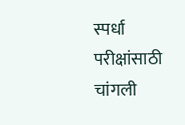स्पर्धा परीक्षांसाठी चांगली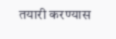तयारी करण्यास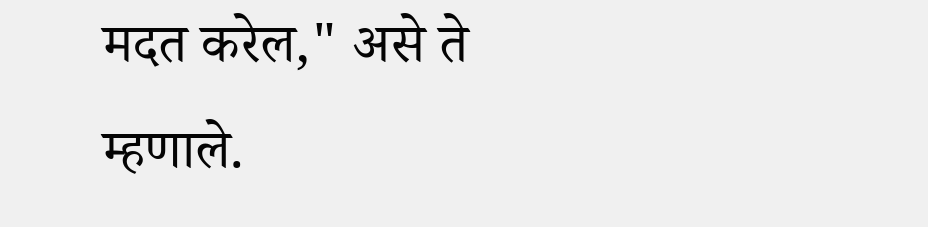मदत करेल," असे ते म्हणाले.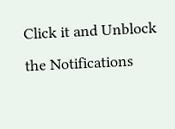Click it and Unblock the Notifications